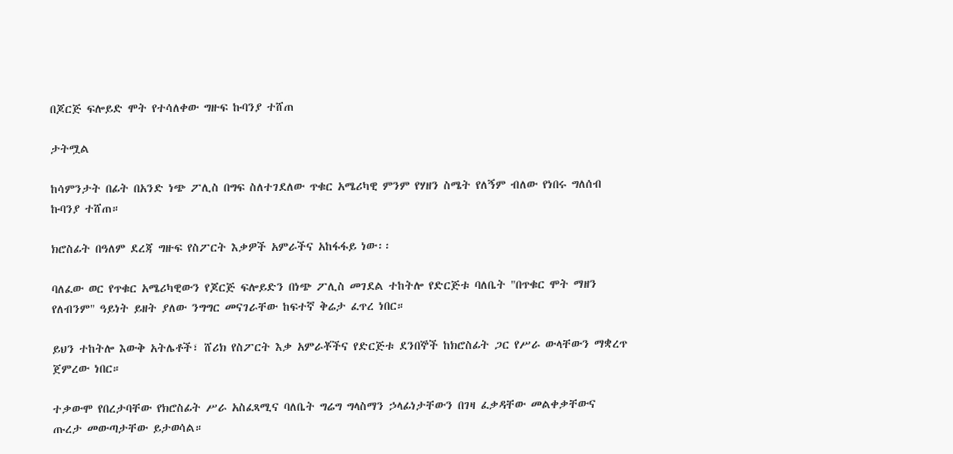በጆርጅ ፍሎይድ ሞት የተሳለቀው ግዙፍ ኩባንያ ተሸጠ

ታትሟል

ከሳምንታት በፊት በአንድ ነጭ ፖሊስ በግፍ ስለተገደለው ጥቁር አሜሪካዊ ምንም የሃዘን ስሜት የለኝም ብለው የነበሩ ግለሰብ ኩባንያ ተሸጠ።

ክሮስፊት በዓለም ደረጃ ግዙፍ የስፖርት እቃዎች አምራችና አከፋፋይ ነው፡፡

ባለፈው ወር የጥቁር አሜሪካዊውን የጆርጅ ፍሎይድን በነጭ ፖሊስ መገደል ተከትሎ የድርጅቱ ባለቤት "በጥቁር ሞት ማዘን የለብንም" ዓይነት ይዘት ያለው ንግግር መናገራቸው ከፍተኛ ቅሬታ ፈጥረ ነበር።

ይህን ተከትሎ እውቅ አትሌቶች፣ ሸሪክ የስፖርት እቃ አምራቾችና የድርጅቱ ደንበኞች ከክሮስፊት ጋር የሥራ ውላቸውን ማቋረጥ ጀምረው ነበር።

ተቃውሞ የበረታባቸው የክሮስፊት ሥራ አስፈጻሚና ባለቤት ግሬግ ግላስማን ኃላፊነታቸውን በገዛ ፈቃዳቸው መልቀቃቸውና ጡረታ መውጣታቸው ይታወሳል።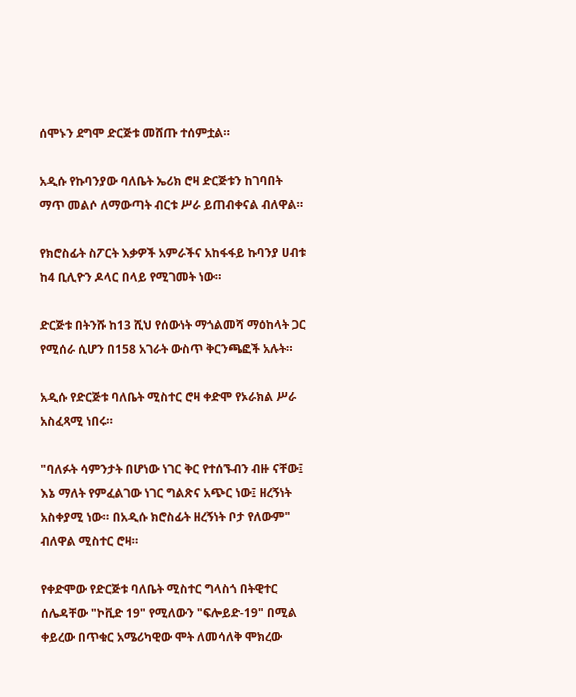ሰሞኑን ደግሞ ድርጅቱ መሸጡ ተሰምቷል።

አዲሱ የኩባንያው ባለቤት ኤሪክ ሮዛ ድርጅቱን ከገባበት ማጥ መልሶ ለማውጣት ብርቱ ሥራ ይጠብቀናል ብለዋል።

የክሮስፊት ስፖርት እቃዎች አምራችና አከፋፋይ ኩባንያ ሀብቱ ከ4 ቢሊዮን ዶላር በላይ የሚገመት ነው።

ድርጅቱ በትንሹ ከ13 ሺህ የሰውነት ማጎልመሻ ማዕከላት ጋር የሚሰራ ሲሆን በ158 አገራት ውስጥ ቅርንጫፎች አሉት።

አዲሱ የድርጅቱ ባለቤት ሚስተር ሮዛ ቀድሞ የኦራክል ሥራ አስፈጻሚ ነበሩ።

"ባለፉት ሳምንታት በሆነው ነገር ቅር የተሰኙብን ብዙ ናቸው፤ እኔ ማለት የምፈልገው ነገር ግልጽና አጭር ነው፤ ዘረኝነት አስቀያሚ ነው። በአዲሱ ክሮስፊት ዘረኝነት ቦታ የለውም" ብለዋል ሚስተር ሮዛ።

የቀድሞው የድርጅቱ ባለቤት ሚስተር ግላስጎ በትዊተር ሰሌዳቸው "ኮቪድ 19" የሚለውን "ፍሎይድ-19" በሚል ቀይረው በጥቁር አሜሪካዊው ሞት ለመሳለቅ ሞክረው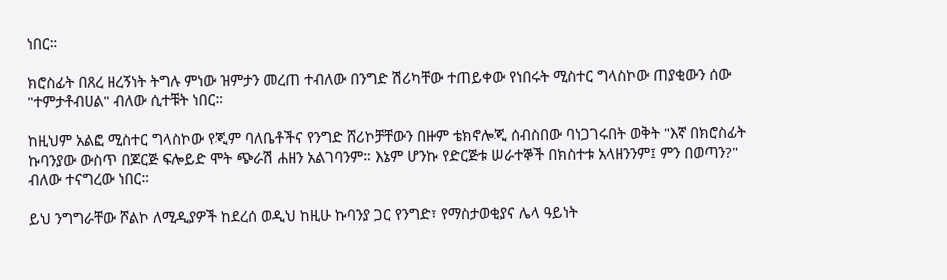ነበር።

ክሮስፊት በጸረ ዘረኝነት ትግሉ ምነው ዝምታን መረጠ ተብለው በንግድ ሽሪካቸው ተጠይቀው የነበሩት ሚስተር ግላስኮው ጠያቂውን ሰው "ተምታቶብሀል" ብለው ሲተቹት ነበር።

ከዚህም አልፎ ሚስተር ግላስኮው የጂም ባለቤቶችና የንግድ ሸሪኮቻቸውን በዙም ቴክኖሎጂ ሰብስበው ባነጋገሩበት ወቅት "እኛ በክሮስፊት ኩባንያው ውስጥ በጆርጅ ፍሎይድ ሞት ጭራሽ ሐዘን አልገባንም። እኔም ሆንኩ የድርጅቱ ሠራተኞች በክስተቱ አላዘንንም፤ ምን በወጣን?" ብለው ተናግረው ነበር።

ይህ ንግግራቸው ሾልኮ ለሚዲያዎች ከደረሰ ወዲህ ከዚሁ ኩባንያ ጋር የንግድ፣ የማስታወቂያና ሌላ ዓይነት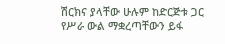ሽርክና ያላቸው ሁሉም ከድርጅቱ ጋር የሥራ ውል ማቋረጣቸውን ይፋ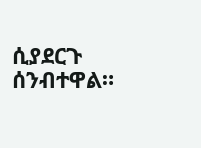ሲያደርጉ ሰንብተዋል።